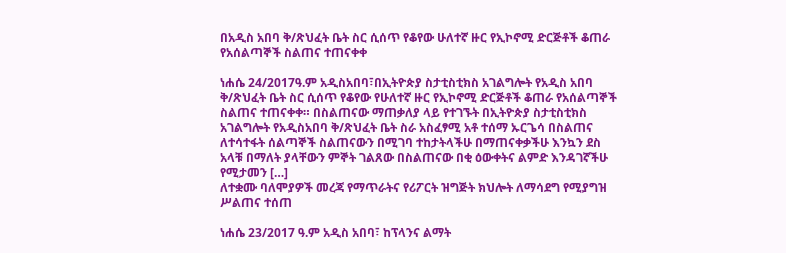በአዲስ አበባ ቅ/ጽህፈት ቤት ስር ሲሰጥ የቆየው ሁለተኛ ዙር የኢኮኖሚ ድርጅቶች ቆጠራ የአሰልጣኞች ስልጠና ተጠናቀቀ

ነሐሴ 24/2017ዓ.ም አዲስአበባ፣በኢትዮጵያ ስታቲስቲክስ አገልግሎት የአዲስ አበባ ቅ/ጽህፈት ቤት ስር ሲሰጥ የቆየው የሁለተኛ ዙር የኢኮኖሚ ድርጅቶች ቆጠራ የአሰልጣኞች ስልጠና ተጠናቀቀ። በስልጠናው ማጠቃለያ ላይ የተገኙት በኢትዮጵያ ስታቲስቲክስ አገልግሎት የአዲስአበባ ቅ/ጽህፈት ቤት ስራ አስፈፃሚ አቶ ተሰማ ኡርጌሳ በስልጠና ለተሳተፋት ሰልጣኞች ስልጠናውን በሚገባ ተከታትላችሁ በማጠናቀቃችሁ እንኳን ደስ አላቹ በማለት ያላቸውን ምኞት ገልጸው በስልጠናው በቂ ዕውቀትና ልምድ እንዳገኛችሁ የሚታመን […]
ለተቋሙ ባለሞያዎች መረጃ የማጥራትና የሪፖርት ዝግጅት ክህሎት ለማሳደግ የሚያግዝ ሥልጠና ተሰጠ

ነሐሴ 23/2017 ዓ.ም አዲስ አበባ፣ ከፕላንና ልማት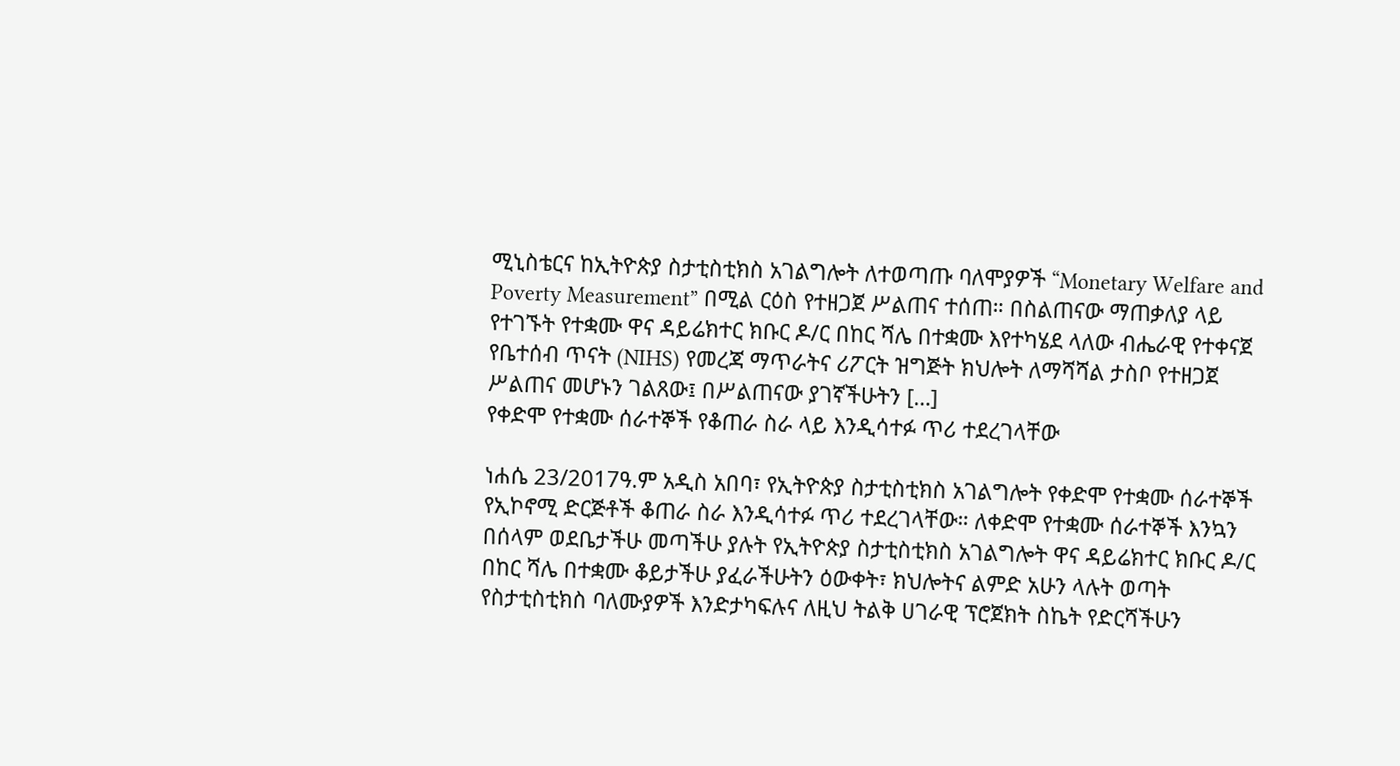ሚኒስቴርና ከኢትዮጵያ ስታቲስቲክስ አገልግሎት ለተወጣጡ ባለሞያዎች “Monetary Welfare and Poverty Measurement” በሚል ርዕስ የተዘጋጀ ሥልጠና ተሰጠ። በስልጠናው ማጠቃለያ ላይ የተገኙት የተቋሙ ዋና ዳይሬክተር ክቡር ዶ/ር በከር ሻሌ በተቋሙ እየተካሄደ ላለው ብሔራዊ የተቀናጀ የቤተሰብ ጥናት (NIHS) የመረጃ ማጥራትና ሪፖርት ዝግጅት ክህሎት ለማሻሻል ታስቦ የተዘጋጀ ሥልጠና መሆኑን ገልጸው፤ በሥልጠናው ያገኛችሁትን […]
የቀድሞ የተቋሙ ሰራተኞች የቆጠራ ስራ ላይ እንዲሳተፉ ጥሪ ተደረገላቸው

ነሐሴ 23/2017ዓ.ም አዲስ አበባ፣ የኢትዮጵያ ስታቲስቲክስ አገልግሎት የቀድሞ የተቋሙ ሰራተኞች የኢኮኖሚ ድርጅቶች ቆጠራ ስራ እንዲሳተፉ ጥሪ ተደረገላቸው። ለቀድሞ የተቋሙ ሰራተኞች እንኳን በሰላም ወደቤታችሁ መጣችሁ ያሉት የኢትዮጵያ ስታቲስቲክስ አገልግሎት ዋና ዳይሬክተር ክቡር ዶ/ር በከር ሻሌ በተቋሙ ቆይታችሁ ያፈራችሁትን ዕውቀት፣ ክህሎትና ልምድ አሁን ላሉት ወጣት የስታቲስቲክስ ባለሙያዎች እንድታካፍሉና ለዚህ ትልቅ ሀገራዊ ፕሮጀክት ስኬት የድርሻችሁን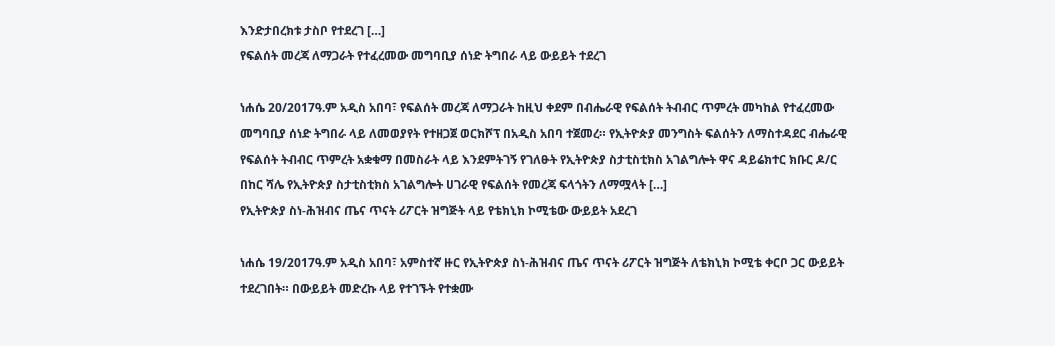እንድታበረክቱ ታስቦ የተደረገ […]
የፍልሰት መረጃ ለማጋራት የተፈረመው መግባቢያ ሰነድ ትግበራ ላይ ውይይት ተደረገ

ነሐሴ 20/2017ዓ.ም አዲስ አበባ፣ የፍልሰት መረጃ ለማጋራት ከዚህ ቀደም በብሔራዊ የፍልሰት ትብብር ጥምረት መካከል የተፈረመው መግባቢያ ሰነድ ትግበራ ላይ ለመወያየት የተዘጋጀ ወርክሾፕ በአዲስ አበባ ተጀመረ። የኢትዮጵያ መንግስት ፍልሰትን ለማስተዳደር ብሔራዊ የፍልሰት ትብብር ጥምረት አቋቁማ በመስራት ላይ እንደምትገኝ የገለፁት የኢትዮጵያ ስታቲስቲክስ አገልግሎት ዋና ዳይሬክተር ክቡር ዶ/ር በከር ሻሌ የኢትዮጵያ ስታቲስቲክስ አገልግሎት ሀገራዊ የፍልሰት የመረጃ ፍላጎትን ለማሟላት […]
የኢትዮጵያ ስነ-ሕዝብና ጤና ጥናት ሪፖርት ዝግጅት ላይ የቴክኒክ ኮሚቴው ውይይት አደረገ

ነሐሴ 19/2017ዓ.ም አዲስ አበባ፣ አምስተኛ ዙር የኢትዮጵያ ስነ-ሕዝብና ጤና ጥናት ሪፖርት ዝግጅት ለቴክኒክ ኮሚቴ ቀርቦ ጋር ውይይት ተደረገበት። በውይይት መድረኩ ላይ የተገኙት የተቋሙ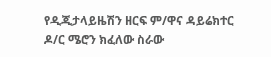የዲጂታላይዜሽን ዘርፍ ም/ዋና ዳይሬክተር ዶ/ር ሜሮን ክፈለው ስራው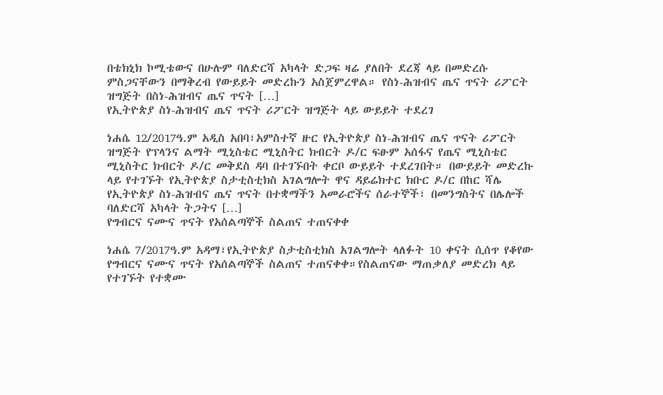በቴክኒክ ኮሚቴውና በሁሉም ባለድርሻ አካላት ድጋፍ ዛሬ ያለበት ደረጃ ላይ በመድረሱ ምስጋናቸውን በማቅረብ የውይይት መድረኩን አስጀምረዋል። የስነ-ሕዝብና ጤና ጥናት ሪፖርት ዝግጅት በስነ-ሕዝብና ጤና ጥናት […]
የኢትዮጵያ ስነ-ሕዝብና ጤና ጥናት ሪፖርት ዝግጅት ላይ ውይይት ተደረገ

ነሐሴ 12/2017ዓ.ም አዲስ አበባ፣አምስተኛ ዙር የኢትዮጵያ ስነ-ሕዝብና ጤና ጥናት ሪፖርት ዝግጅት የፕላንና ልማት ሚኒስቴር ሚኒስትር ክብርት ዶ/ር ፍፁም አሰፋና የጤና ሚኒስቴር ሚኒስትር ክብርት ዶ/ር መቅደስ ዳባ በተገኙበት ቀርቦ ውይይት ተደረገበት። በውይይት መድረኩ ላይ የተገኙት የኢትዮጵያ ስታቲስቲክስ አገልግሎት ዋና ዳይሬክተር ክቡር ዶ/ር በከር ሻሌ የኢትዮጵያ ስነ-ሕዝብና ጤና ጥናት በተቋማችን አመራሮችና ሰራተኞች፣ በመንግስትና በሌሎች ባለድርሻ አካላት ትጋትና […]
የግብርና ናሙና ጥናት የአሰልጣኞች ስልጠና ተጠናቀቀ

ነሐሴ 7/2017ዓ.ም አዳማ፣የኢትዮጵያ ስታቲስቲክስ አገልግሎት ላለፉት 10 ቀናት ሲሰጥ የቆየው የግብርና ናሙና ጥናት የአሰልጣኞች ስልጠና ተጠናቀቀ።የስልጠናው ማጠቃለያ መድረክ ላይ የተገኙት የተቋሙ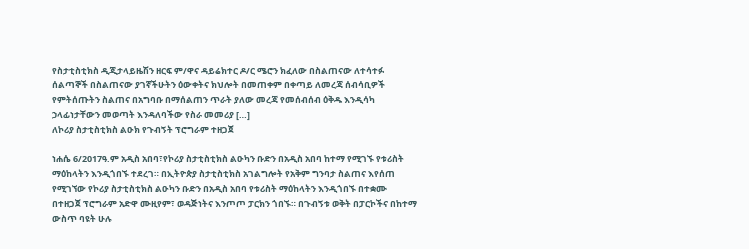የስታቲስቲክስ ዲጂታላይዜሽን ዘርፍ ም/ዋና ዳይሬክተር ዶ/ር ሜሮን ክፈለው በስልጠናው ለተሳተፉ ሰልጣኞች በስልጠናው ያገኛችሁትን ዕውቀትና ክህሎት በመጠቀም በቀጣይ ለመረጃ ሰብሳቢዎች የምትሰጡትን ስልጠና በአግባቡ በማሰልጠን ጥራት ያለው መረጃ የመሰብሰብ ዕቅዱ እንዲሳካ ኃላፊነታቸውን መወጣት እንዳለባችው የስራ መመሪያ […]
ለኮሪያ ስታቲስቲክስ ልዑክ የጉብኝት ፕሮግራም ተዘጋጀ

ነሐሴ 6/2017ዓ.ም አዲስ አበባ፣የኮሪያ ስታቲስቲክስ ልዑካን ቡድን በአዲስ አበባ ከተማ የሚገኙ የቱሪስት ማዕከላትን እንዲጎበኙ ተደረገ። በኢትዮጵያ ስታቲስቲክስ አገልግሎት የአቅም ግንባታ ስልጠና እየሰጠ የሚገኘው የኮሪያ ስታቲስቲክስ ልዑካን ቡድን በአዲስ አበባ የቱሪስት ማዕከላትን እንዲጎበኙ በተቋሙ በተዘጋጀ ፕሮግራም አድዋ ሙዚየም፣ ወዳጅነትና እንጦጦ ፓርክን ጎበኙ። በጉብኝቱ ወቅት በፓርኮችና በከተማ ውስጥ ባዩት ሁሉ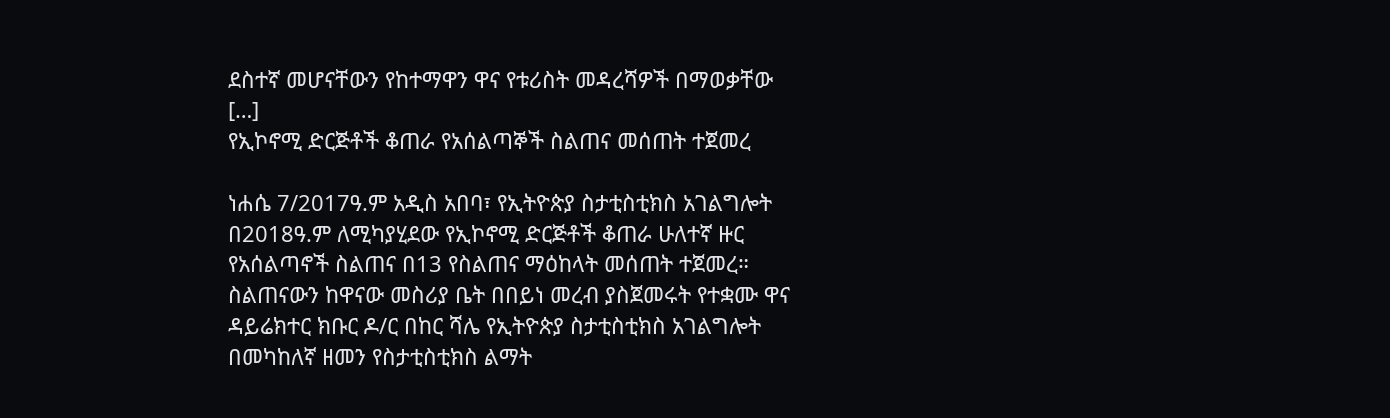ደስተኛ መሆናቸውን የከተማዋን ዋና የቱሪስት መዳረሻዎች በማወቃቸው […]
የኢኮኖሚ ድርጅቶች ቆጠራ የአሰልጣኞች ስልጠና መሰጠት ተጀመረ

ነሐሴ 7/2017ዓ.ም አዲስ አበባ፣ የኢትዮጵያ ስታቲስቲክስ አገልግሎት በ2018ዓ.ም ለሚካያሂደው የኢኮኖሚ ድርጅቶች ቆጠራ ሁለተኛ ዙር የአሰልጣኖች ስልጠና በ13 የስልጠና ማዕከላት መሰጠት ተጀመረ። ስልጠናውን ከዋናው መስሪያ ቤት በበይነ መረብ ያስጀመሩት የተቋሙ ዋና ዳይሬክተር ክቡር ዶ/ር በከር ሻሌ የኢትዮጵያ ስታቲስቲክስ አገልግሎት በመካከለኛ ዘመን የስታቲስቲክስ ልማት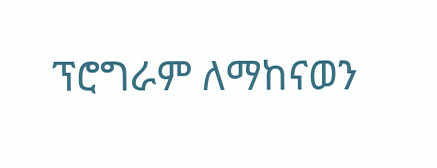ፕሮግራም ለማከናወን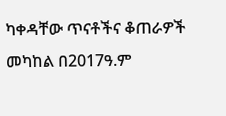ካቀዳቸው ጥናቶችና ቆጠራዎች መካከል በ2017ዓ.ም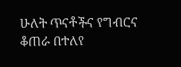ሁለት ጥናቶችና የግብርና ቆጠራ በተለየ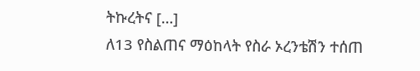ትኩረትና […]
ለ13 የስልጠና ማዕከላት የስራ ኦረንቴሽን ተሰጠ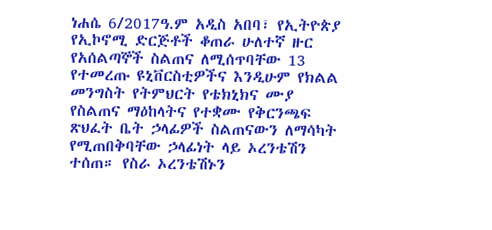ነሐሴ 6/2017ዓ.ም አዲስ አበባ፣ የኢትዮጵያ የኢኮኖሚ ድርጅቶች ቆጠራ ሁለተኛ ዙር የአሰልጣኞች ስልጠና ለሚሰጥባቸው 13 የተመረጡ ዩኒቨርስቲዎችና እንዲሁም የክልል መንግስት የትምህርት የቴክኒክና ሙያ የስልጠና ማዕከላትና የተቋሙ የቅርንጫፍ ጽህፈት ቤት ኃላፊዎች ስልጠናውን ለማሳካት የሚጠበቅባቸው ኃላፊነት ላይ ኦረንቴሽን ተሰጠ። የስራ ኦረንቴሽኑን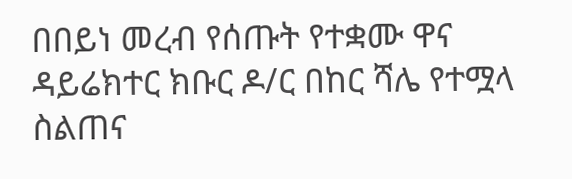በበይነ መረብ የሰጡት የተቋሙ ዋና ዳይሬክተር ክቡር ዶ/ር በከር ሻሌ የተሟላ ስልጠና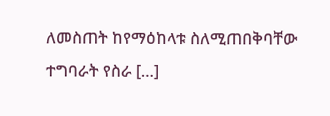ለመስጠት ከየማዕከላቱ ስለሚጠበቅባቸው ተግባራት የስራ […]